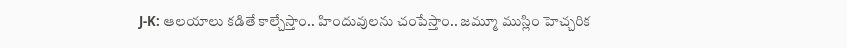J-K: ఆలయాలు కడితే కాల్చేస్తాం.. హిందువులను చంపేస్తాం.. జమ్మూ ముస్లిం హెచ్చరిక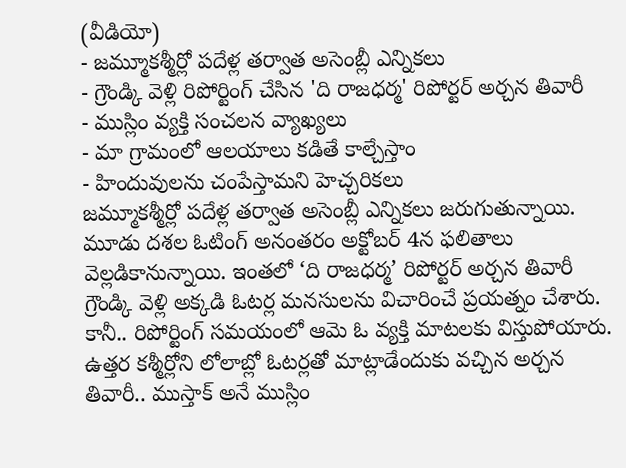(వీడియో)
- జమ్మూకశ్మీర్లో పదేళ్ల తర్వాత అసెంబ్లీ ఎన్నికలు
- గ్రౌండ్కి వెళ్లి రిపోర్టింగ్ చేసిన 'ది రాజధర్మ' రిపోర్టర్ అర్చన తివారీ
- ముస్లిం వ్యక్తి సంచలన వ్యాఖ్యలు
- మా గ్రామంలో ఆలయాలు కడితే కాల్చేస్తాం
- హిందువులను చంపేస్తామని హెచ్చరికలు
జమ్మూకశ్మీర్లో పదేళ్ల తర్వాత అసెంబ్లీ ఎన్నికలు జరుగుతున్నాయి. మూడు దశల ఓటింగ్ అనంతరం అక్టోబర్ 4న ఫలితాలు వెల్లడికానున్నాయి. ఇంతలో ‘ది రాజధర్మ’ రిపోర్టర్ అర్చన తివారీ గ్రౌండ్కి వెళ్లి అక్కడి ఓటర్ల మనసులను విచారించే ప్రయత్నం చేశారు. కానీ.. రిపోర్టింగ్ సమయంలో ఆమె ఓ వ్యక్తి మాటలకు విస్తుపోయారు. ఉత్తర కశ్మీర్లోని లోలాబ్లో ఓటర్లతో మాట్లాడేందుకు వచ్చిన అర్చన తివారీ.. ముస్తాక్ అనే ముస్లిం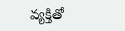వ్యక్తితో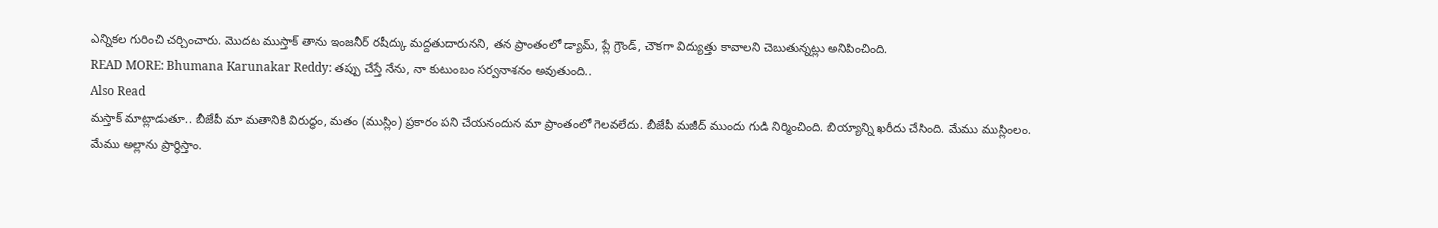ఎన్నికల గురించి చర్చించారు. మొదట ముస్తాక్ తాను ఇంజనీర్ రషీద్కు మద్దతుదారునని, తన ప్రాంతంలో డ్యామ్, ప్లే గ్రౌండ్, చౌకగా విద్యుత్తు కావాలని చెబుతున్నట్లు అనిపించింది.
READ MORE: Bhumana Karunakar Reddy: తప్పు చేస్తే నేను, నా కుటుంబం సర్వనాశనం అవుతుంది..
Also Read
మస్తాక్ మాట్లాడుతూ.. బీజేపీ మా మతానికి విరుద్ధం, మతం (ముస్లిం) ప్రకారం పని చేయనందున మా ప్రాంతంలో గెలవలేదు. బీజేపీ మజీద్ ముందు గుడి నిర్మించింది. బియ్యాన్ని ఖరీదు చేసింది. మేము ముస్లింలం. మేము అల్లాను ప్రార్థిస్తాం.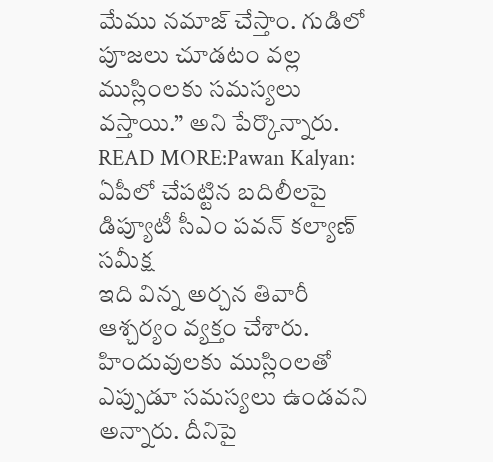మేము నమాజ్ చేస్తాం. గుడిలో పూజలు చూడటం వల్ల ముస్లింలకు సమస్యలు వస్తాయి.” అని పేర్కొన్నారు.
READ MORE:Pawan Kalyan: ఏపీలో చేపట్టిన బదిలీలపై డిప్యూటీ సీఎం పవన్ కల్యాణ్ సమీక్ష
ఇది విన్న అర్చన తివారీ ఆశ్చర్యం వ్యక్తం చేశారు. హిందువులకు ముస్లింలతో ఎప్పుడూ సమస్యలు ఉండవని అన్నారు. దీనిపై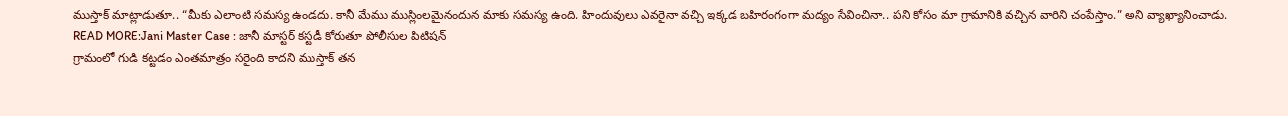ముస్తాక్ మాట్లాడుతూ.. “మీకు ఎలాంటి సమస్య ఉండదు. కానీ మేము ముస్లింలమైనందున మాకు సమస్య ఉంది. హిందువులు ఎవరైనా వచ్చి ఇక్కడ బహిరంగంగా మద్యం సేవించినా.. పని కోసం మా గ్రామానికి వచ్చిన వారిని చంపేస్తాం.” అని వ్యాఖ్యానించాడు.
READ MORE:Jani Master Case : జానీ మాస్టర్ కస్టడీ కోరుతూ పోలీసుల పిటిషన్
గ్రామంలో గుడి కట్టడం ఎంతమాత్రం సరైంది కాదని ముస్తాక్ తన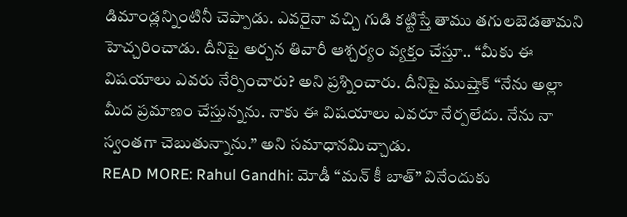డిమాండ్లన్నింటినీ చెప్పాడు. ఎవరైనా వచ్చి గుడి కట్టిస్తే తాము తగులబెడతామని హెచ్చరించాడు. దీనిపై అర్చన తివారీ ఆశ్చర్యం వ్యక్తం చేస్తూ.. “మీకు ఈ విషయాలు ఎవరు నేర్పించారు? అని ప్రశ్నించారు. దీనిపై ముష్తాక్ “నేను అల్లా మీద ప్రమాణం చేస్తున్నను. నాకు ఈ విషయాలు ఎవరూ నేర్పలేదు. నేను నా స్వంతగా చెబుతున్నాను.” అని సమాధానమిచ్చాడు.
READ MORE: Rahul Gandhi: మోడీ “మన్ కీ బాత్” వినేందుకు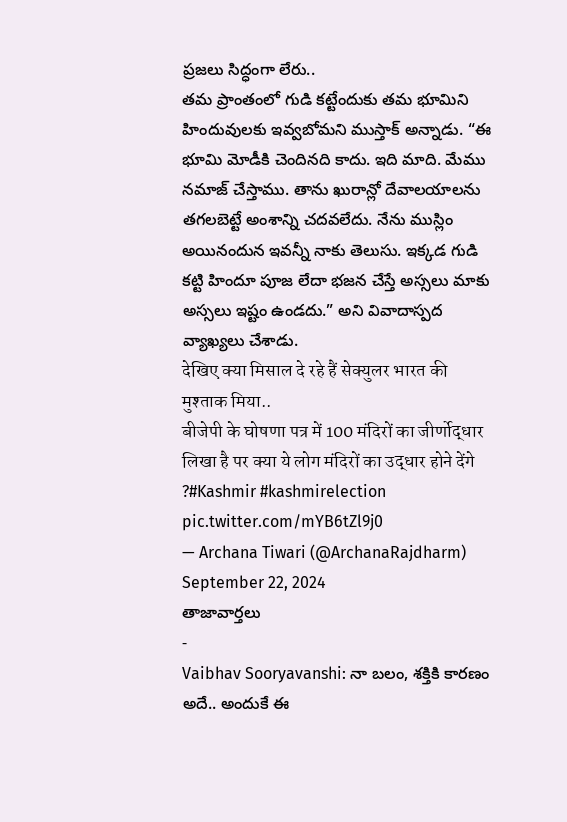ప్రజలు సిద్ధంగా లేరు..
తమ ప్రాంతంలో గుడి కట్టేందుకు తమ భూమిని హిందువులకు ఇవ్వబోమని ముస్తాక్ అన్నాడు. “ఈ భూమి మోడీకి చెందినది కాదు. ఇది మాది. మేము నమాజ్ చేస్తాము. తాను ఖురాన్లో దేవాలయాలను తగలబెట్టే అంశాన్ని చదవలేదు. నేను ముస్లిం అయినందున ఇవన్నీ నాకు తెలుసు. ఇక్కడ గుడి కట్టి హిందూ పూజ లేదా భజన చేస్తే అస్సలు మాకు అస్సలు ఇష్టం ఉండదు.” అని వివాదాస్పద వ్యాఖ్యలు చేశాడు.
देखिए क्या मिसाल दे रहे हैं सेक्युलर भारत की मुश्ताक मिया..
बीजेपी के घोषणा पत्र में 100 मंदिरों का जीर्णोद्धार लिखा है पर क्या ये लोग मंदिरों का उद्धार होने देंगे ?#Kashmir #kashmirelection pic.twitter.com/mYB6tZl9j0
— Archana Tiwari (@ArchanaRajdharm) September 22, 2024
తాజావార్తలు
-
Vaibhav Sooryavanshi: నా బలం, శక్తికి కారణం అదే.. అందుకే ఈ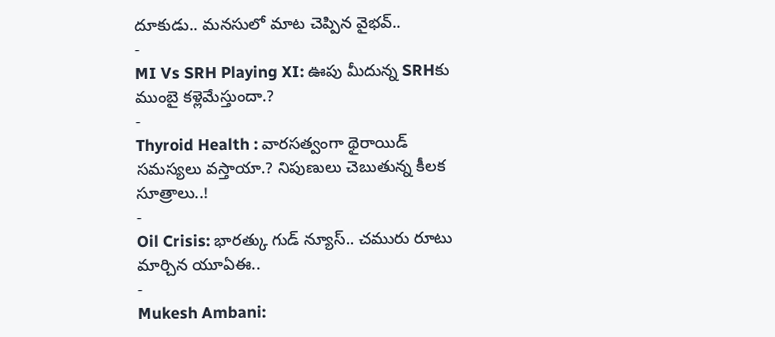దూకుడు.. మనసులో మాట చెప్పిన వైభవ్..
-
MI Vs SRH Playing XI: ఊపు మీదున్న SRHకు ముంబై కళ్లెమేస్తుందా.?
-
Thyroid Health : వారసత్వంగా థైరాయిడ్ సమస్యలు వస్తాయా.? నిపుణులు చెబుతున్న కీలక సూత్రాలు..!
-
Oil Crisis: భారత్కు గుడ్ న్యూస్.. చమురు రూటు మార్చిన యూఏఈ..
-
Mukesh Ambani: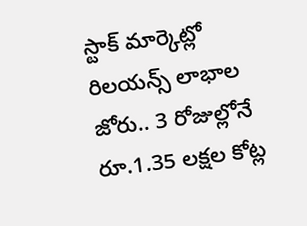స్టాక్ మార్కెట్లో రిలయన్స్ లాభాల జోరు.. 3 రోజుల్లోనే రూ.1.35 లక్షల కోట్ల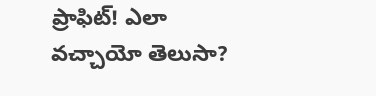ప్రాఫిట్! ఎలా వచ్చాయో తెలుసా?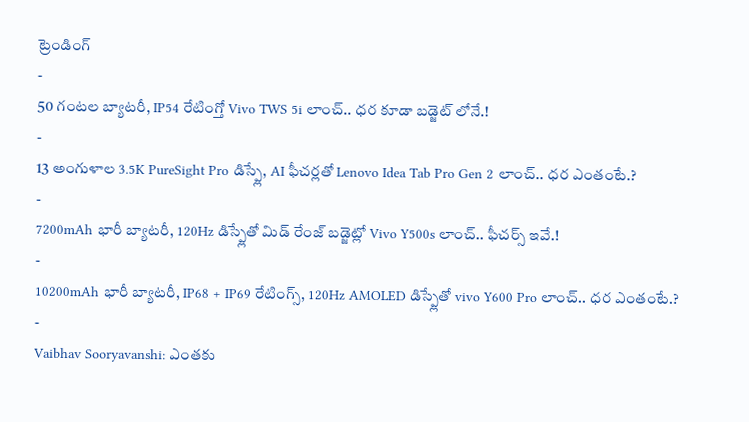ట్రెండింగ్
-
50 గంటల బ్యాటరీ, IP54 రేటింగ్తో Vivo TWS 5i లాంచ్.. ధర కూడా బడ్జెట్ లోనే.!
-
13 అంగుళాల 3.5K PureSight Pro డిస్ప్లే, AI ఫీచర్లతో Lenovo Idea Tab Pro Gen 2 లాంచ్.. ధర ఎంతంటే.?
-
7200mAh భారీ బ్యాటరీ, 120Hz డిస్ప్లేతో మిడ్ రేంజ్ బడ్జెట్లో Vivo Y500s లాంచ్.. ఫీచర్స్ ఇవే.!
-
10200mAh భారీ బ్యాటరీ, IP68 + IP69 రేటింగ్స్, 120Hz AMOLED డిస్ప్లేతో vivo Y600 Pro లాంచ్.. ధర ఎంతంటే.?
-
Vaibhav Sooryavanshi: ఎంతకు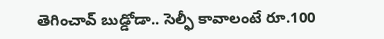తెగించావ్ బుడ్డోడా.. సెల్ఫీ కావాలంటే రూ.100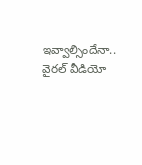ఇవ్వాల్సిందేనా.. వైరల్ వీడియో